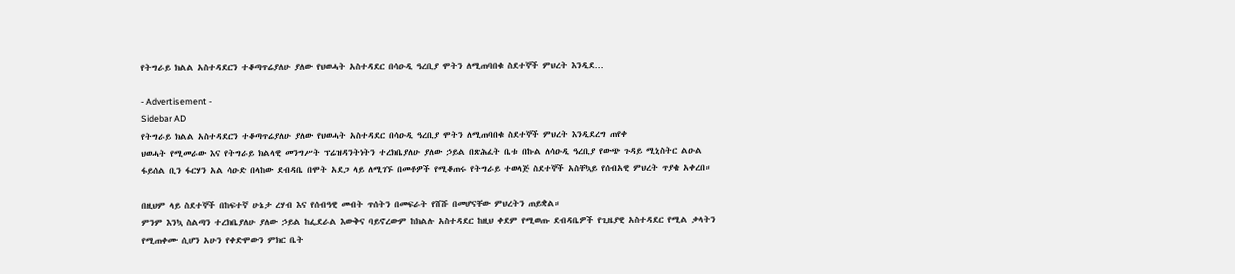የትግራይ ክልል አስተዳደርን ተቆጣጥሬያለሁ ያለው የህወሓት አስተዳደር በሳዑዲ ዓረቢያ ሞትን ለሚጠባበቁ ስደተኞች ምህረት እንዲደ…

- Advertisement -
Sidebar AD
የትግራይ ክልል አስተዳደርን ተቆጣጥሬያለሁ ያለው የህወሓት አስተዳደር በሳዑዲ ዓረቢያ ሞትን ለሚጠባበቁ ስደተኞች ምህረት እንዲደረግ ጠየቀ
ህወሓት የሚመራው እና የትግራይ ክልላዊ መንግሥት ፕሬዝዳንትነትን ተረክቤያለሁ ያለው ኃይል በጽሕፈት ቤቱ በኩል ለሳዑዲ ዓረቢያ የውጭ ጉዳይ ሚኒስትር ልዑል ፋይሰል ቢን ፋርሃን አል ሳዑድ በላከው ደብዳቤ በሞት አደጋ ላይ ለሚገኙ በመቶዎች የሚቆጠሩ የትግራይ ተወላጅ ስደተኞች አስቸኳይ የሰብአዊ ምህረት ጥያቄ አቀረበ።

በዚህም ላይ ስደተኞች በከፍተኛ ሁኔታ ረሃብ እና የሰብዓዊ መብት ጥሰትን በመፍራት የሸሹ በመሆናቸው ምህረትን ጠይቋል።
ምንም እንኳ ስልጣን ተረክቤያለሁ ያለው ኃይል ከፌደራል እውቅና ባይኖረውም ከክልሉ አስተዳደር ከዚህ ቀደም የሚወጡ ደብዳቤዎች የጊዜያዊ አስተዳደር የሚል ቃላትን የሚጠቀሙ ሲሆን አሁን የቀድሞውን ምክር ቤት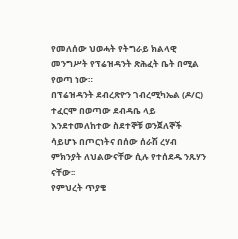የመለሰው ህወሓት የትግራይ ክልላዊ መንግሥት የፕሬዝዳንት ጽሕፈት ቤት በሚል የወጣ ነው።
በፕሬዝዳንት ደብረጽዮን ገብረሚካኤል (ዶ/ር) ተፈርሞ በወጣው ደብዳቤ ላይ እንደተመለከተው ስደተኞቹ ወንጀለኞች ሳይሆኑ በጦርነትና በሰው ሰራሽ ረሃብ ምክንያት ለህልውናቸው ሲሉ የተሰደዱ ንጹሃን ናቸው፡፡
የምህረት ጥያቄ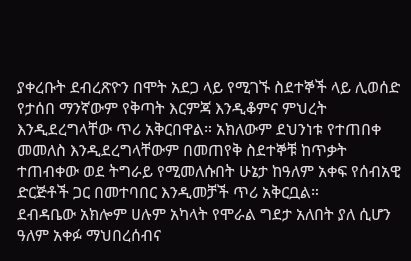ያቀረቡት ደብረጽዮን በሞት አደጋ ላይ የሚገኙ ስደተኞች ላይ ሊወሰድ የታሰበ ማንኛውም የቅጣት እርምጃ እንዲቆምና ምህረት እንዲደረግላቸው ጥሪ አቅርበዋል። አክለውም ደህንነቱ የተጠበቀ መመለስ እንዲደረግላቸውም በመጠየቅ ስደተኞቹ ከጥቃት ተጠብቀው ወደ ትግራይ የሚመለሱበት ሁኔታ ከዓለም አቀፍ የሰብአዊ ድርጅቶች ጋር በመተባበር እንዲመቻች ጥሪ አቅርቧል።
ደብዳቤው አክሎም ሀሉም አካላት የሞራል ግደታ አለበት ያለ ሲሆን ዓለም አቀፉ ማህበረሰብና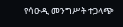የሳዑዲ መንግሥት ተጋላጭ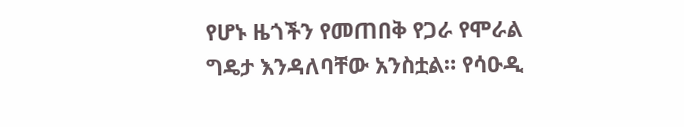የሆኑ ዜጎችን የመጠበቅ የጋራ የሞራል ግዴታ እንዳለባቸው አንስቷል። የሳዑዲ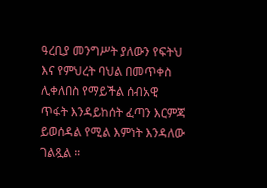ዓረቢያ መንግሥት ያለውን የፍትህ እና የምህረት ባህል በመጥቀስ ሊቀለበስ የማይችል ሰብአዊ ጥፋት እንዳይከሰት ፈጣን እርምጃ ይወሰዳል የሚል እምነት እንዳለው ገልጿል ።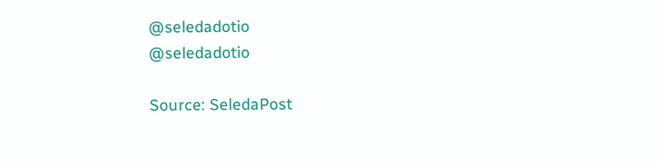@seledadotio
@seledadotio

Source: SeledaPost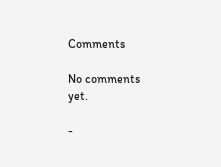Comments

No comments yet.

-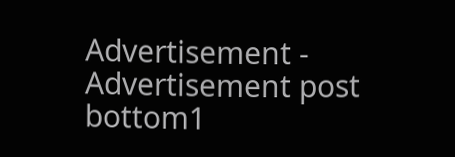Advertisement -
Advertisement post bottom1